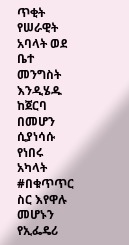ጥቂት የሠራዊት አባላት ወደ ቤተ መንግስት እንዲሄዱ ከጀርባ በመሆን ሲያነሳሱ የነበሩ አካላት #በቁጥጥር ስር እየዋሉ መሆኑን የኢፌዴሪ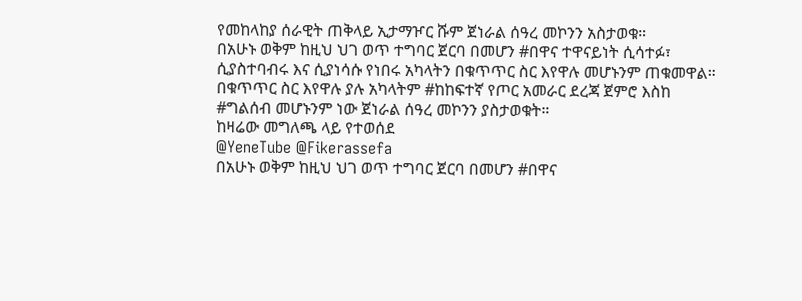የመከላከያ ሰራዊት ጠቅላይ ኢታማዦር ሹም ጀነራል ሰዓረ መኮንን አስታወቁ።
በአሁኑ ወቅም ከዚህ ህገ ወጥ ተግባር ጀርባ በመሆን #በዋና ተዋናይነት ሲሳተፉ፣ ሲያስተባብሩ እና ሲያነሳሱ የነበሩ አካላትን በቁጥጥር ስር እየዋሉ መሆኑንም ጠቁመዋል።
በቁጥጥር ስር እየዋሉ ያሉ አካላትም #ከከፍተኛ የጦር አመራር ደረጃ ጀምሮ እስከ #ግልሰብ መሆኑንም ነው ጀነራል ሰዓረ መኮንን ያስታወቁት።
ከዛሬው መግለጫ ላይ የተወሰደ
@YeneTube @Fikerassefa
በአሁኑ ወቅም ከዚህ ህገ ወጥ ተግባር ጀርባ በመሆን #በዋና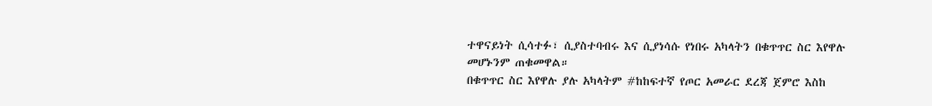ተዋናይነት ሲሳተፉ፣ ሲያስተባብሩ እና ሲያነሳሱ የነበሩ አካላትን በቁጥጥር ስር እየዋሉ መሆኑንም ጠቁመዋል።
በቁጥጥር ስር እየዋሉ ያሉ አካላትም #ከከፍተኛ የጦር አመራር ደረጃ ጀምሮ እስከ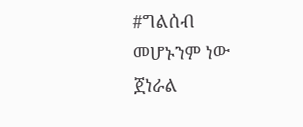#ግልሰብ መሆኑንም ነው ጀነራል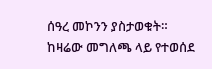ሰዓረ መኮንን ያስታወቁት።
ከዛሬው መግለጫ ላይ የተወሰደ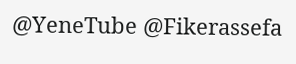@YeneTube @Fikerassefa